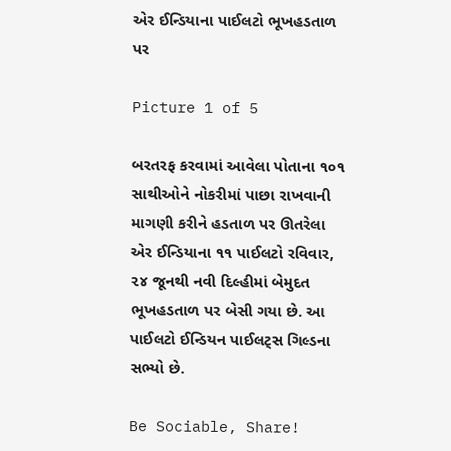એર ઈન્ડિયાના પાઈલટો ભૂખહડતાળ પર

Picture 1 of 5

બરતરફ કરવામાં આવેલા પોતાના ૧૦૧ સાથીઓને નોકરીમાં પાછા રાખવાની માગણી કરીને હડતાળ પર ઊતરેલા એર ઈન્ડિયાના ૧૧ પાઈલટો રવિવાર, ૨૪ જૂનથી નવી દિલ્હીમાં બેમુદત ભૂખહડતાળ પર બેસી ગયા છે. આ પાઈલટો ઈન્ડિયન પાઈલટ્સ ગિલ્ડના સભ્યો છે.

Be Sociable, Share!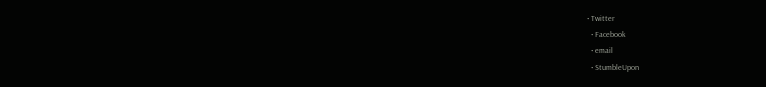• Twitter
  • Facebook
  • email
  • StumbleUpon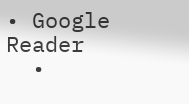• Google Reader
  •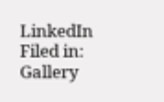LinkedIn
Filed in: Gallery